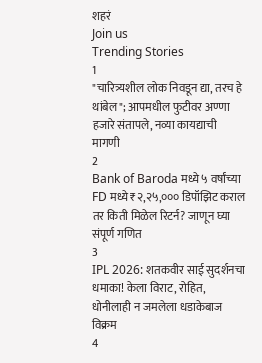शहरं
Join us
Trending Stories
1
"चारित्र्यशील लोक निवडून द्या, तरच हे थांबेल"; आपमधील फुटीवर अण्णा हजारे संतापले, नव्या कायद्याची मागणी
2
Bank of Baroda मध्ये ५ वर्षांच्या FD मध्ये ₹२,२५,००० डिपॉझिट कराल तर किती मिळेल रिटर्न? जाणून घ्या संपूर्ण गणित
3
IPL 2026: शतकवीर साई सुदर्शनचा धमाका! केला विराट, रोहित, धोनीलाही न जमलेला धडाकेबाज विक्रम
4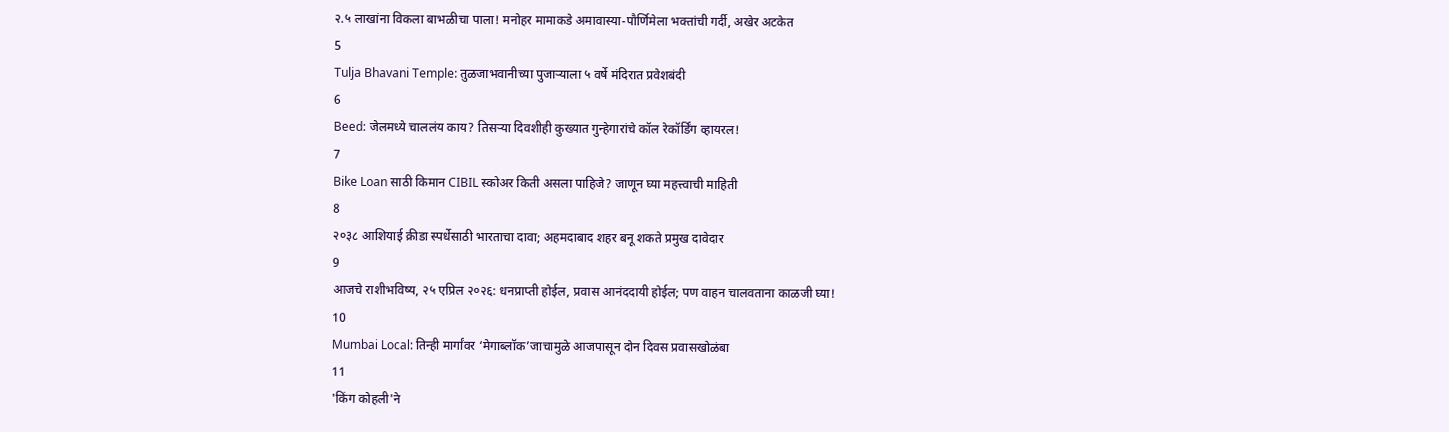२.५ लाखांना विकला बाभळीचा पाला! मनोहर मामाकडे अमावास्या-पौर्णिमेला भक्तांची गर्दी, अखेर अटकेत
5
Tulja Bhavani Temple: तुळजाभवानीच्या पुजाऱ्याला ५ वर्षे मंदिरात प्रवेशबंदी
6
Beed: जेलमध्ये चाललंय काय? तिसऱ्या दिवशीही कुख्यात गुन्हेगारांचे कॉल रेकॉर्डिंग व्हायरल!
7
Bike Loan साठी किमान CIBIL स्कोअर किती असला पाहिजे? जाणून घ्या महत्त्वाची माहिती
8
२०३८ आशियाई क्रीडा स्पर्धेसाठी भारताचा दावा; अहमदाबाद शहर बनू शकते प्रमुख दावेदार
9
आजचे राशीभविष्य, २५ एप्रिल २०२६: धनप्राप्ती होईल, प्रवास आनंददायी होईल; पण वाहन चालवताना काळजी घ्या!
10
Mumbai Local: तिन्ही मार्गांवर ‘मेगाब्लॉक’जाचामुळे आजपासून दोन दिवस प्रवासखोळंबा
11
'किंग कोहली'ने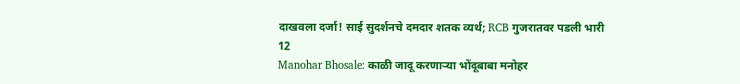दाखवला दर्जा! साई सुदर्शनचे दमदार शतक व्यर्थ; RCB गुजरातवर पडली भारी
12
Manohar Bhosale: काळी जादू करणाऱ्या भोंदूबाबा मनोहर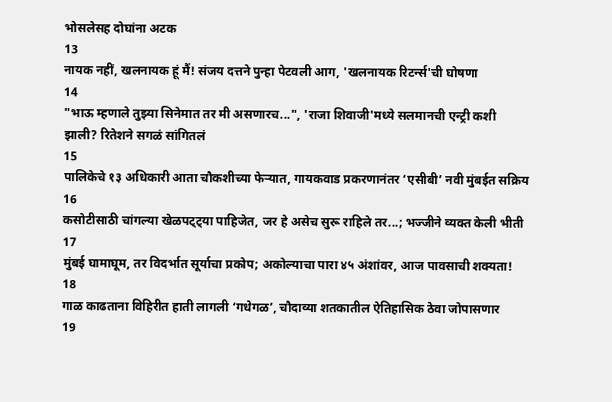भोसलेसह दोघांना अटक
13
नायक नहीं, खलनायक हूं मैं! संजय दत्तने पुन्हा पेटवली आग, 'खलनायक रिटर्न्स'ची घोषणा
14
"भाऊ म्हणाले तुझ्या सिनेमात तर मी असणारच...", 'राजा शिवाजी'मध्ये सलमानची एन्ट्री कशी झाली? रितेशने सगळं सांगितलं
15
पालिकेचे १३ अधिकारी आता चौकशीच्या फेऱ्यात, गायकवाड प्रकरणानंतर ‘एसीबी’ नवी मुंबईत सक्रिय
16
कसोटीसाठी चांगल्या खेळपट्ट्या पाहिजेत, जर हे असेच सुरू राहिले तर...; भज्जीने व्यक्त केली भीती
17
मुंबई घामाघूम, तर विदर्भात सूर्याचा प्रकोप; अकोल्याचा पारा ४५ अंशांवर, आज पावसाची शक्यता!
18
गाळ काढताना विहिरीत हाती लागली ‘गधेगळ’, चौदाव्या शतकातील ऐतिहासिक ठेवा जोपासणार
19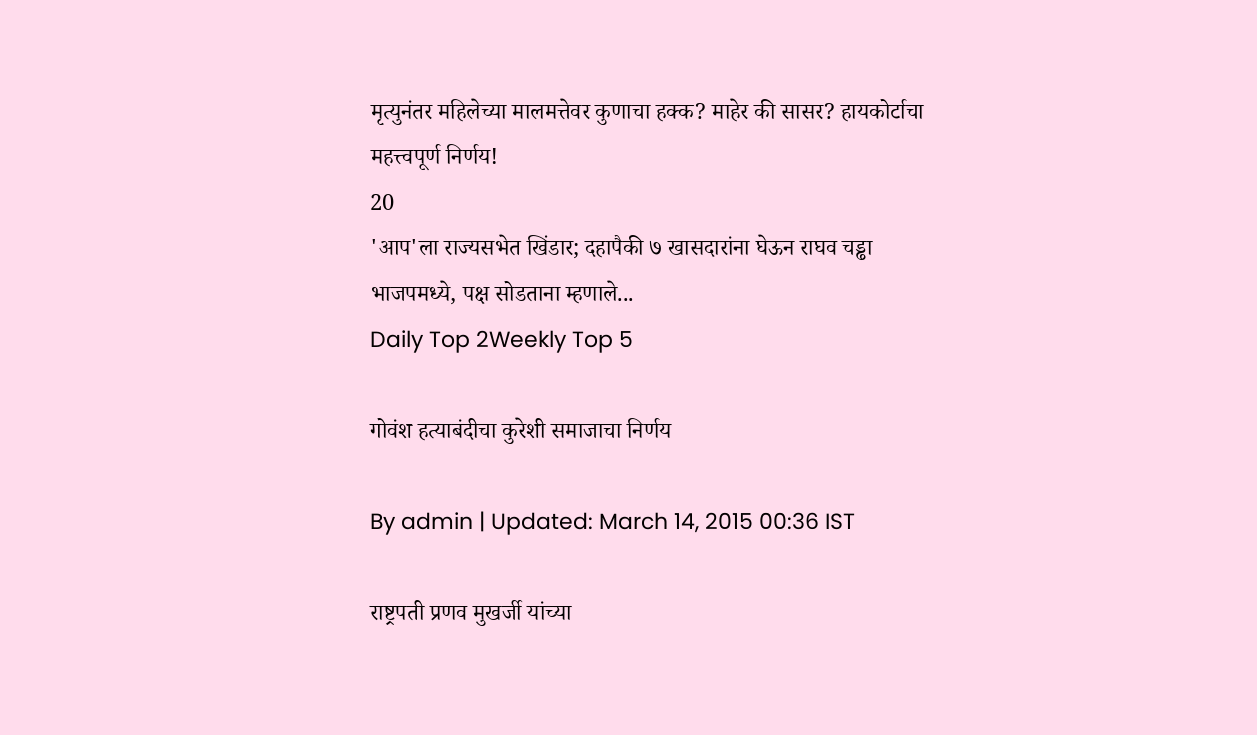मृत्युनंतर महिलेच्या मालमत्तेवर कुणाचा हक्क? माहेर की सासर? हायकोर्टाचा महत्त्वपूर्ण निर्णय!
20
'आप'ला राज्यसभेत खिंडार; दहापैकी ७ खासदारांना घेऊन राघव चड्ढा भाजपमध्ये, पक्ष सोडताना म्हणाले...
Daily Top 2Weekly Top 5

गोवंश हत्याबंदीचा कुरेशी समाजाचा निर्णय

By admin | Updated: March 14, 2015 00:36 IST

राष्ट्रपती प्रणव मुखर्जी यांच्या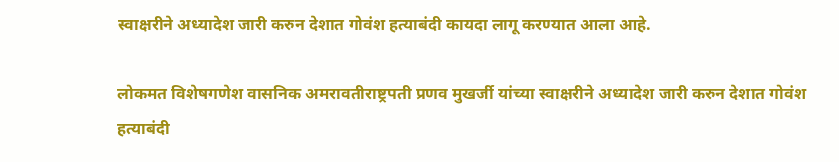स्वाक्षरीने अध्यादेश जारी करुन देशात गोवंश हत्याबंदी कायदा लागू करण्यात आला आहे.

लोकमत विशेषगणेश वासनिक अमरावतीराष्ट्रपती प्रणव मुखर्जी यांच्या स्वाक्षरीने अध्यादेश जारी करुन देशात गोवंश हत्याबंदी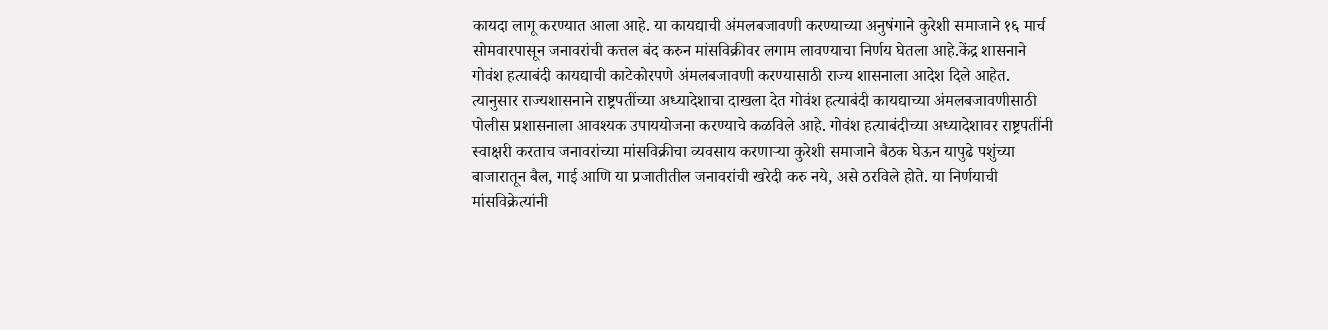कायदा लागू करण्यात आला आहे. या कायद्याची अंमलबजावणी करण्याच्या अनुषंगाने कुरेशी समाजाने १६ मार्च सोमवारपासून जनावरांची कत्तल बंद करुन मांसविक्रीवर लगाम लावण्याचा निर्णय घेतला आहे.केंद्र शासनाने गोवंश हत्याबंदी कायद्याची काटेकोरपणे अंमलबजावणी करण्यासाठी राज्य शासनाला आदेश दिले आहेत. त्यानुसार राज्यशासनाने राष्ट्रपतींच्या अध्यादेशाचा दाखला देत गोवंश हत्याबंदी कायद्याच्या अंमलबजावणीसाठी पोलीस प्रशासनाला आवश्यक उपाययोजना करण्याचे कळविले आहे. गोवंश हत्याबंदीच्या अध्यादेशावर राष्ट्रपतींनी स्वाक्षरी करताच जनावरांच्या मांसविक्रीचा व्यवसाय करणाऱ्या कुरेशी समाजाने बैठक घेऊन यापुढे पशुंच्या बाजारातून बैल, गाई आणि या प्रजातीतील जनावरांची खरेदी करु नये, असे ठरविले होते. या निर्णयाची मांसविक्रेत्यांनी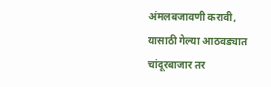अंमलबजावणी करावी, यासाठी गेल्या आठवड्यात चांदूरबाजार तर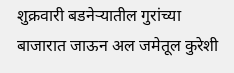शुक्रवारी बडनेऱ्यातील गुरांच्या बाजारात जाऊन अल जमेतूल कुरेशी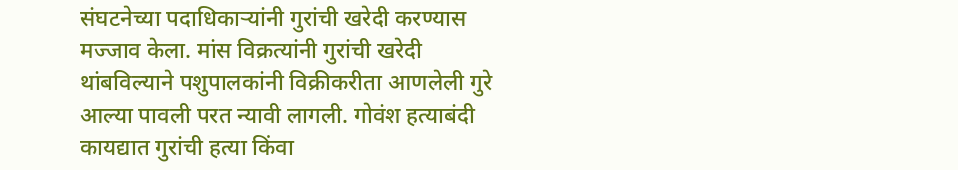संघटनेच्या पदाधिकाऱ्यांनी गुरांची खरेदी करण्यास मज्जाव केला. मांस विक्रत्यांनी गुरांची खरेदी थांबविल्याने पशुपालकांनी विक्रीकरीता आणलेली गुरे आल्या पावली परत न्यावी लागली. गोवंश हत्याबंदी कायद्यात गुरांची हत्या किंवा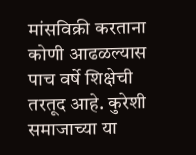मांसविक्री करताना कोणी आढळल्यास पाच वर्षे शिक्षेची तरतूद आहे. कुरेशी समाजाच्या या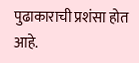पुढाकाराची प्रशंसा होत आहे.